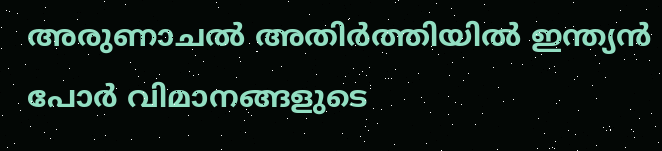അരുണാചല്‍ അതിര്‍ത്തിയില്‍ ഇന്ത്യന്‍ പോര്‍ വിമാനങ്ങളുടെ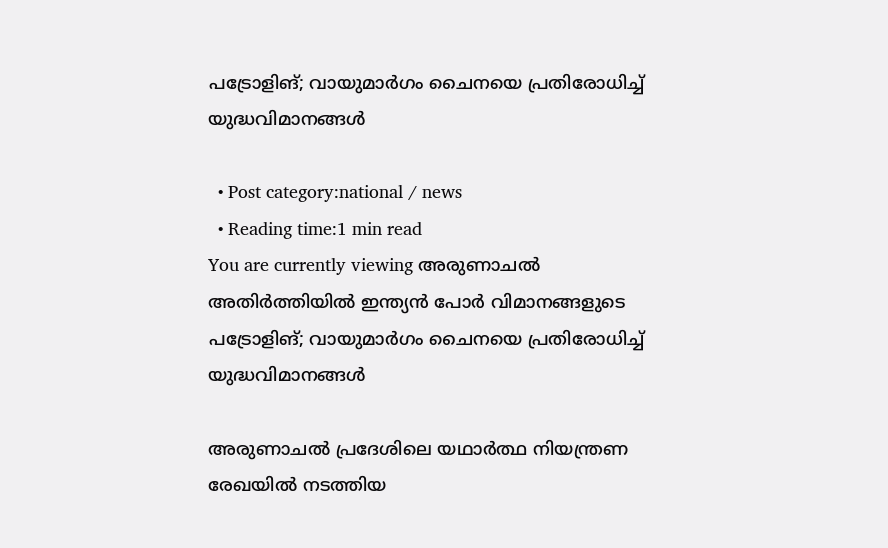പട്രോളിങ്; വായുമാര്‍ഗം ചൈനയെ പ്രതിരോധിച്ച്‌ യുദ്ധവിമാനങ്ങള്‍

  • Post category:national / news
  • Reading time:1 min read
You are currently viewing അരുണാചല്‍ അതിര്‍ത്തിയില്‍ ഇന്ത്യന്‍ പോര്‍ വിമാനങ്ങളുടെ പട്രോളിങ്; വായുമാര്‍ഗം ചൈനയെ പ്രതിരോധിച്ച്‌ യുദ്ധവിമാനങ്ങള്‍

അരുണാചല്‍ പ്രദേശിലെ യഥാര്‍ത്ഥ നിയന്ത്രണ രേഖയില്‍ നടത്തിയ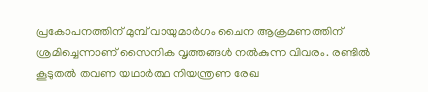പ്രകോപനത്തിന് മുമ്പ് വായുമാര്‍ഗം ചൈന ആക്രമണത്തിന് ശ്രമിച്ചെന്നാണ് സൈനിക വൃത്തങ്ങള്‍ നല്‍കുന്ന വിവരം. രണ്ടില്‍ കൂടുതല്‍ തവണ യഥാര്‍ത്ഥ നിയന്ത്രണ രേഖ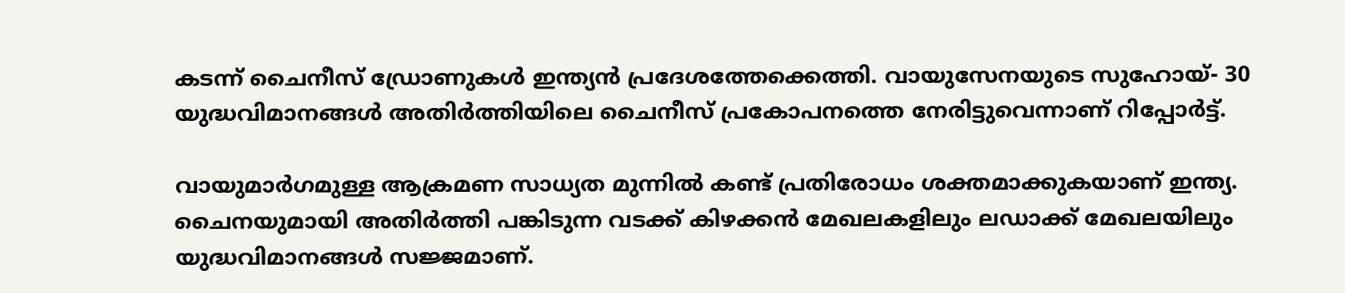കടന്ന് ചൈനീസ് ഡ്രോണുകള്‍ ഇന്ത്യന്‍ പ്രദേശത്തേക്കെത്തി. വായുസേനയുടെ സുഹോയ്- 30 യുദ്ധവിമാനങ്ങള്‍ അതിര്‍ത്തിയിലെ ചൈനീസ് പ്രകോപനത്തെ നേരിട്ടുവെന്നാണ് റിപ്പോര്‍ട്ട്.

വായുമാര്‍ഗമുള്ള ആക്രമണ സാധ്യത മുന്നില്‍ കണ്ട് പ്രതിരോധം ശക്തമാക്കുകയാണ് ഇന്ത്യ. ചൈനയുമായി അതിര്‍ത്തി പങ്കിടുന്ന വടക്ക് കിഴക്കന്‍ മേഖലകളിലും ലഡാക്ക് മേഖലയിലും യുദ്ധവിമാനങ്ങള്‍ സജ്ജമാണ്.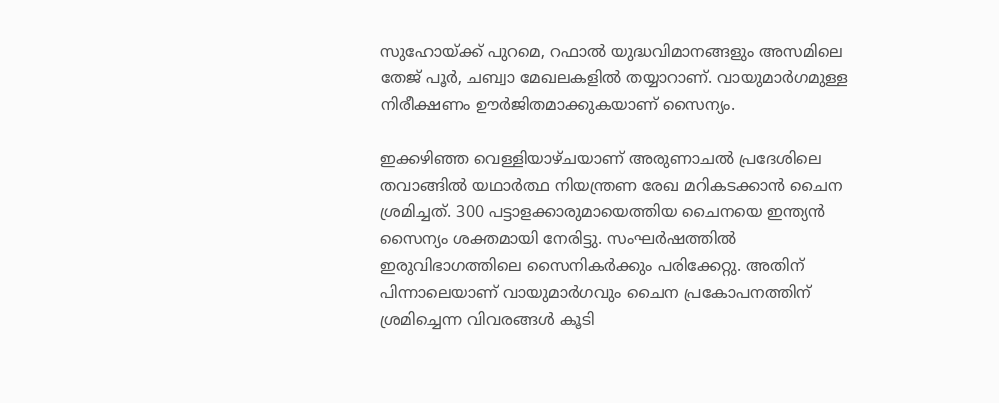സുഹോയ്ക്ക് പുറമെ, റഫാല്‍ യുദ്ധവിമാനങ്ങളും അസമിലെ തേജ് പൂര്‍, ചബ്വാ മേഖലകളില്‍ തയ്യാറാണ്. വായുമാര്‍ഗമുള്ള നിരീക്ഷണം ഊര്‍ജിതമാക്കുകയാണ് സൈന്യം.

ഇക്കഴിഞ്ഞ വെള്ളിയാഴ്‌ചയാണ് അരുണാചല്‍ പ്രദേശിലെ തവാങ്ങില്‍ യഥാര്‍ത്ഥ നിയന്ത്രണ രേഖ മറികടക്കാന്‍ ചൈന ശ്രമിച്ചത്. 300 പട്ടാളക്കാരുമായെത്തിയ ചൈനയെ ഇന്ത്യന്‍ സൈന്യം ശക്തമായി നേരിട്ടു. സംഘര്‍ഷത്തില്‍ ഇരുവിഭാഗത്തിലെ സൈനികര്‍ക്കും പരിക്കേറ്റു. അതിന് പിന്നാലെയാണ് വായുമാര്‍ഗവും ചൈന പ്രകോപനത്തിന് ശ്രമിച്ചെന്ന വിവരങ്ങള്‍ കൂടി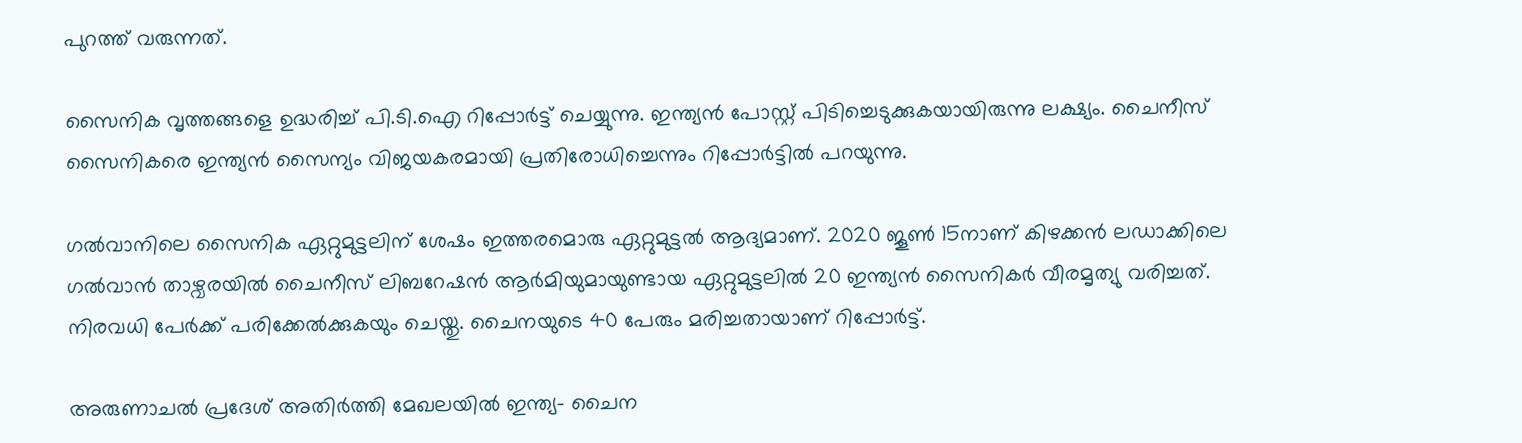പുറത്ത് വരുന്നത്.

സൈനിക വൃത്തങ്ങളെ ഉദ്ധരിച്ച്‌ പി.ടി.ഐ റിപ്പോര്‍ട്ട് ചെയ്യുന്നു. ഇന്ത്യന്‍ പോസ്റ്റ് പിടിച്ചെടുക്കുകയായിരുന്നു ലക്ഷ്യം. ചൈനീസ് സൈനികരെ ഇന്ത്യന്‍ സൈന്യം വിജയകരമായി പ്രതിരോധിച്ചെന്നും റിപ്പോര്‍ട്ടില്‍ പറയുന്നു.

ഗല്‍വാനിലെ സൈനിക ഏറ്റുമുട്ടലിന് ശേഷം ഇത്തരമൊരു ഏറ്റുമുട്ടല്‍ ആദ്യമാണ്. 2020 ജൂണ്‍ 15നാണ് കിഴക്കന്‍ ലഡാക്കിലെ ഗല്‍വാന്‍ താഴ്വരയില്‍ ചൈനീസ് ലിബറേഷന്‍ ആര്‍മിയുമായുണ്ടായ ഏറ്റുമുട്ടലില്‍ 20 ഇന്ത്യന്‍ സൈനികര്‍ വീരമൃത്യു വരിച്ചത്. നിരവധി പേര്‍ക്ക് പരിക്കേല്‍ക്കുകയും ചെയ്തു. ചൈനയുടെ 40 പേരും മരിച്ചതായാണ് റിപ്പോര്‍ട്ട്.

അരുണാചല്‍ പ്രദേശ് അതിര്‍ത്തി മേഖലയില്‍ ഇന്ത്യ- ചൈന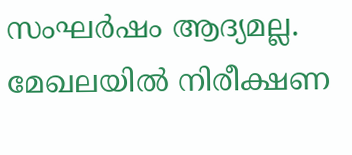സംഘര്‍ഷം ആദ്യമല്ല. മേഖലയില്‍ നിരീക്ഷണ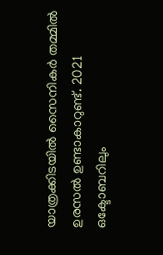യാത്രക്കിടയില്‍ സൈനികര്‍ തമ്മില്‍ ഉരസല്‍ ഉണ്ടാകാറുണ്ട്. 2021 ഒക്ടോബറിലും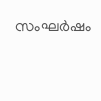സംഘര്‍ഷം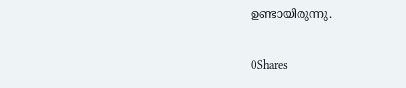ഉണ്ടായിരുന്നു.

0Shares